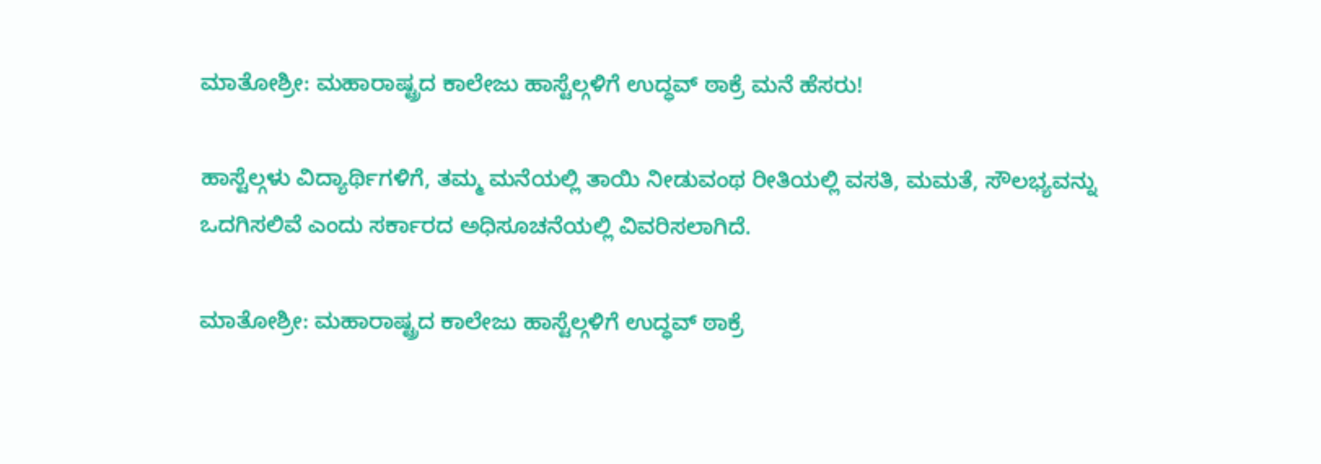ಮಾತೋಶ್ರೀ: ಮಹಾರಾಷ್ಟ್ರದ ಕಾಲೇಜು ಹಾಸ್ಟೆಲ್ಗಳಿಗೆ ಉದ್ಧವ್ ಠಾಕ್ರೆ ಮನೆ ಹೆಸರು!

ಹಾಸ್ಟೆಲ್ಗಳು ವಿದ್ಯಾರ್ಥಿಗಳಿಗೆ, ತಮ್ಮ ಮನೆಯಲ್ಲಿ ತಾಯಿ ನೀಡುವಂಥ ರೀತಿಯಲ್ಲಿ ವಸತಿ, ಮಮತೆ, ಸೌಲಭ್ಯವನ್ನು ಒದಗಿಸಲಿವೆ ಎಂದು ಸರ್ಕಾರದ ಅಧಿಸೂಚನೆಯಲ್ಲಿ ವಿವರಿಸಲಾಗಿದೆ.

ಮಾತೋಶ್ರೀ: ಮಹಾರಾಷ್ಟ್ರದ ಕಾಲೇಜು ಹಾಸ್ಟೆಲ್ಗಳಿಗೆ ಉದ್ಧವ್ ಠಾಕ್ರೆ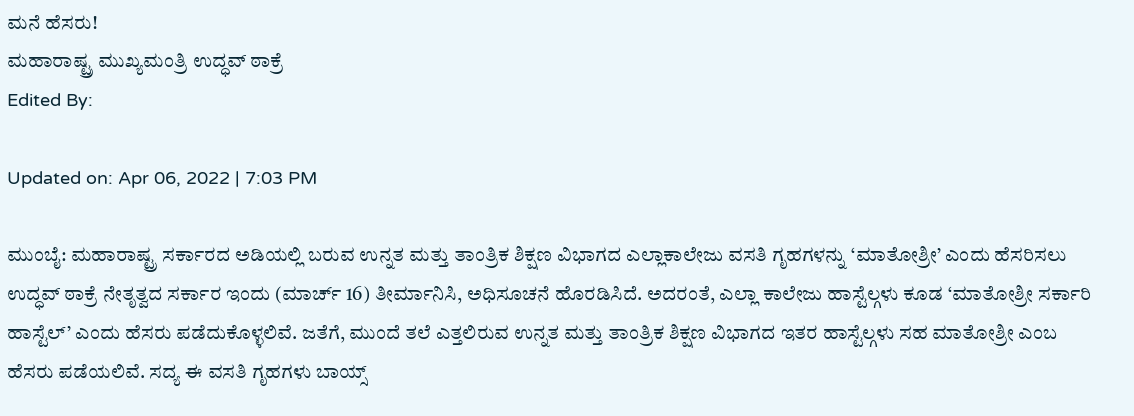ಮನೆ ಹೆಸರು!
ಮಹಾರಾಷ್ಟ್ರ ಮುಖ್ಯಮಂತ್ರಿ ಉದ್ಧವ್ ಠಾಕ್ರೆ
Edited By:

Updated on: Apr 06, 2022 | 7:03 PM

ಮುಂಬೈ: ಮಹಾರಾಷ್ಟ್ರ ಸರ್ಕಾರದ ಅಡಿಯಲ್ಲಿ ಬರುವ ಉನ್ನತ ಮತ್ತು ತಾಂತ್ರಿಕ ಶಿಕ್ಷಣ ವಿಭಾಗದ ಎಲ್ಲಾಕಾಲೇಜು ವಸತಿ ಗೃಹಗಳನ್ನು ‘ಮಾತೋಶ್ರೀ’ ಎಂದು ಹೆಸರಿಸಲು ಉದ್ಧವ್ ಠಾಕ್ರೆ ನೇತೃತ್ವದ ಸರ್ಕಾರ ಇಂದು (ಮಾರ್ಚ್ 16) ತೀರ್ಮಾನಿಸಿ, ಅಧಿಸೂಚನೆ ಹೊರಡಿಸಿದೆ. ಅದರಂತೆ, ಎಲ್ಲಾ ಕಾಲೇಜು ಹಾಸ್ಟೆಲ್ಗಳು ಕೂಡ ‘ಮಾತೋಶ್ರೀ ಸರ್ಕಾರಿ ಹಾಸ್ಟೆಲ್’ ಎಂದು ಹೆಸರು ಪಡೆದುಕೊಳ್ಳಲಿವೆ. ಜತೆಗೆ, ಮುಂದೆ ತಲೆ ಎತ್ತಲಿರುವ ಉನ್ನತ ಮತ್ತು ತಾಂತ್ರಿಕ ಶಿಕ್ಷಣ ವಿಭಾಗದ ಇತರ ಹಾಸ್ಟೆಲ್ಗಳು ಸಹ ಮಾತೋಶ್ರೀ ಎಂಬ ಹೆಸರು ಪಡೆಯಲಿವೆ. ಸದ್ಯ ಈ ವಸತಿ ಗೃಹಗಳು ಬಾಯ್ಸ್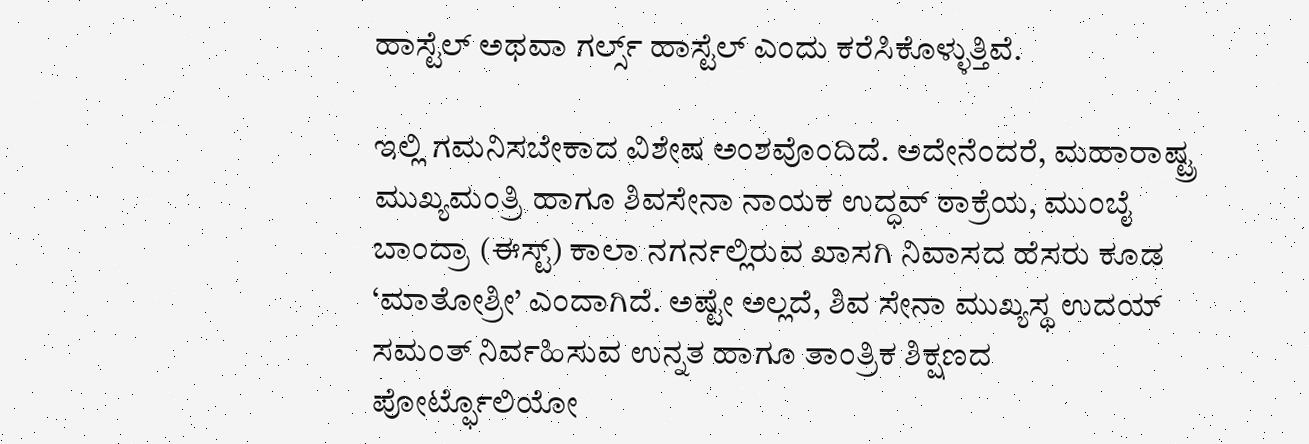ಹಾಸ್ಟೆಲ್ ಅಥವಾ ಗರ್ಲ್ಸ್ ಹಾಸ್ಟೆಲ್ ಎಂದು ಕರೆಸಿಕೊಳ್ಳುತ್ತಿವೆ.

ಇಲ್ಲಿ ಗಮನಿಸಬೇಕಾದ ವಿಶೇಷ ಅಂಶವೊಂದಿದೆ. ಅದೇನೆಂದರೆ, ಮಹಾರಾಷ್ಟ್ರ ಮುಖ್ಯಮಂತ್ರಿ ಹಾಗೂ ಶಿವಸೇನಾ ನಾಯಕ ಉದ್ಧವ್ ಠಾಕ್ರೆಯ, ಮುಂಬೈ ಬಾಂದ್ರಾ (ಈಸ್ಟ್) ಕಾಲಾ ನಗರ್ನಲ್ಲಿರುವ ಖಾಸಗಿ ನಿವಾಸದ ಹೆಸರು ಕೂಡ ‘ಮಾತೋಶ್ರೀ’ ಎಂದಾಗಿದೆ. ಅಷ್ಟೇ ಅಲ್ಲದೆ, ಶಿವ ಸೇನಾ ಮುಖ್ಯಸ್ಥ ಉದಯ್ ಸಮಂತ್ ನಿರ್ವಹಿಸುವ ಉನ್ನತ ಹಾಗೂ ತಾಂತ್ರಿಕ ಶಿಕ್ಷಣದ ಪೋರ್ಟ್ಫೊಲಿಯೋ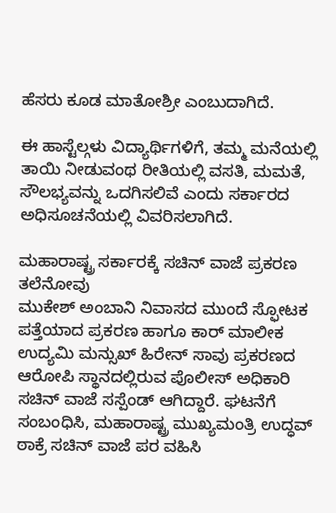ಹೆಸರು ಕೂಡ ಮಾತೋಶ್ರೀ ಎಂಬುದಾಗಿದೆ.

ಈ ಹಾಸ್ಟೆಲ್ಗಳು ವಿದ್ಯಾರ್ಥಿಗಳಿಗೆ, ತಮ್ಮ ಮನೆಯಲ್ಲಿ ತಾಯಿ ನೀಡುವಂಥ ರೀತಿಯಲ್ಲಿ ವಸತಿ, ಮಮತೆ, ಸೌಲಭ್ಯವನ್ನು ಒದಗಿಸಲಿವೆ ಎಂದು ಸರ್ಕಾರದ ಅಧಿಸೂಚನೆಯಲ್ಲಿ ವಿವರಿಸಲಾಗಿದೆ.

ಮಹಾರಾಷ್ಟ್ರ ಸರ್ಕಾರಕ್ಕೆ ಸಚಿನ್ ವಾಜೆ ಪ್ರಕರಣ ತಲೆನೋವು
ಮುಕೇಶ್ ಅಂಬಾನಿ ನಿವಾಸದ ಮುಂದೆ ಸ್ಫೋಟಕ ಪತ್ತೆಯಾದ ಪ್ರಕರಣ ಹಾಗೂ ಕಾರ್ ಮಾಲೀಕ ಉದ್ಯಮಿ ಮನ್ಸುಖ್ ಹಿರೇನ್ ಸಾವು ಪ್ರಕರಣದ ಆರೋಪಿ ಸ್ಥಾನದಲ್ಲಿರುವ ಪೊಲೀಸ್ ಅಧಿಕಾರಿ ಸಚಿನ್ ವಾಜೆ ಸಸ್ಪೆಂಡ್ ಆಗಿದ್ದಾರೆ. ಘಟನೆಗೆ ಸಂಬಂಧಿಸಿ, ಮಹಾರಾಷ್ಟ್ರ ಮುಖ್ಯಮಂತ್ರಿ ಉದ್ಧವ್ ಠಾಕ್ರೆ ಸಚಿನ್ ವಾಜೆ ಪರ ವಹಿಸಿ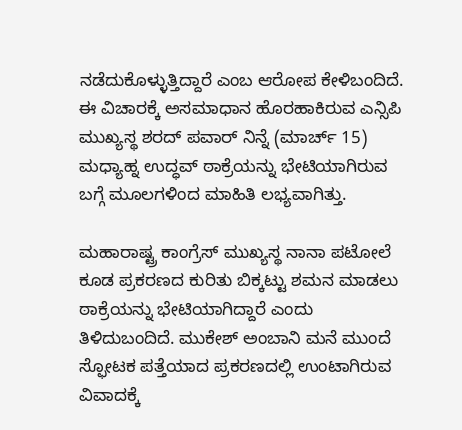ನಡೆದುಕೊಳ್ಳುತ್ತಿದ್ದಾರೆ ಎಂಬ ಆರೋಪ ಕೇಳಿಬಂದಿದೆ. ಈ ವಿಚಾರಕ್ಕೆ ಅಸಮಾಧಾನ ಹೊರಹಾಕಿರುವ ಎನ್ಸಿಪಿ ಮುಖ್ಯಸ್ಥ ಶರದ್ ಪವಾರ್ ನಿನ್ನೆ (ಮಾರ್ಚ್ 15) ಮಧ್ಯಾಹ್ನ ಉದ್ಧವ್ ಠಾಕ್ರೆಯನ್ನು ಭೇಟಿಯಾಗಿರುವ ಬಗ್ಗೆ ಮೂಲಗಳಿಂದ ಮಾಹಿತಿ ಲಭ್ಯವಾಗಿತ್ತು.

ಮಹಾರಾಷ್ಟ್ರ ಕಾಂಗ್ರೆಸ್ ಮುಖ್ಯಸ್ಥ ನಾನಾ ಪಟೋಲೆ ಕೂಡ ಪ್ರಕರಣದ ಕುರಿತು ಬಿಕ್ಕಟ್ಟು ಶಮನ ಮಾಡಲು ಠಾಕ್ರೆಯನ್ನು ಭೇಟಿಯಾಗಿದ್ದಾರೆ ಎಂದು ತಿಳಿದುಬಂದಿದೆ. ಮುಕೇಶ್ ಅಂಬಾನಿ ಮನೆ ಮುಂದೆ ಸ್ಫೋಟಕ ಪತ್ತೆಯಾದ ಪ್ರಕರಣದಲ್ಲಿ ಉಂಟಾಗಿರುವ ವಿವಾದಕ್ಕೆ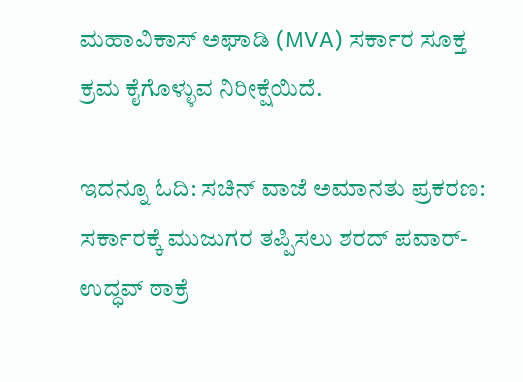ಮಹಾವಿಕಾಸ್ ಅಘಾಡಿ (MVA) ಸರ್ಕಾರ ಸೂಕ್ತ ಕ್ರಮ ಕೈಗೊಳ್ಳುವ ನಿರೀಕ್ಷೆಯಿದೆ.

ಇದನ್ನೂ ಓದಿ: ಸಚಿನ್ ವಾಜೆ ಅಮಾನತು ಪ್ರಕರಣ: ಸರ್ಕಾರಕ್ಕೆ ಮುಜುಗರ ತಪ್ಪಿಸಲು ಶರದ್ ಪವಾರ್-ಉದ್ಧವ್ ಠಾಕ್ರೆ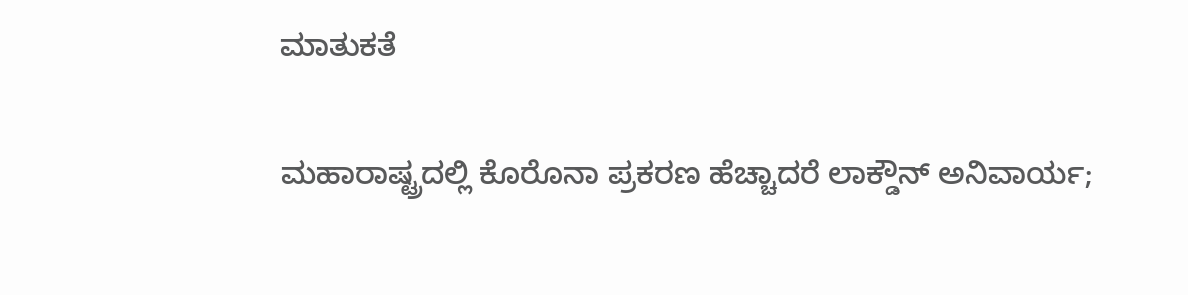ಮಾತುಕತೆ

ಮಹಾರಾಷ್ಟ್ರದಲ್ಲಿ ಕೊರೊನಾ ಪ್ರಕರಣ ಹೆಚ್ಚಾದರೆ ಲಾಕ್ಡೌನ್ ಅನಿವಾರ್ಯ;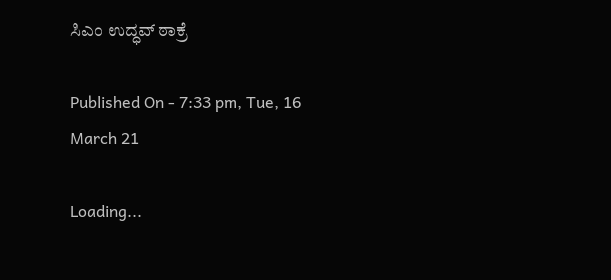ಸಿಎಂ ಉದ್ಧವ್ ಠಾಕ್ರೆ

Published On - 7:33 pm, Tue, 16 March 21

Loading...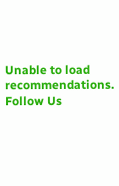Unable to load recommendations.
Follow Us